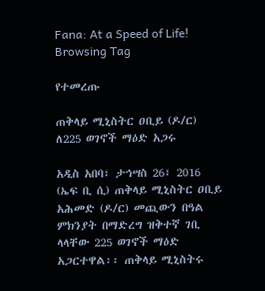Fana: At a Speed of Life!
Browsing Tag

የተመረጡ

ጠቅላይ ሚኒስትር ዐቢይ (ዶ/ር) ለ225 ወገኖች ማዕድ አጋሩ

አዲስ አበባ፣ ታኅሣስ 26፣ 2016 (ኤፍ ቢ ሲ) ጠቅላይ ሚኒስትር ዐቢይ አሕመድ (ዶ/ር) መጪውን በዓል ምክንያት በማድረግ ዝቅተኛ ገቢ ላላቸው 225 ወገኖች ማዕድ አጋርተዋል፡፡ ጠቅላይ ሚኒስትሩ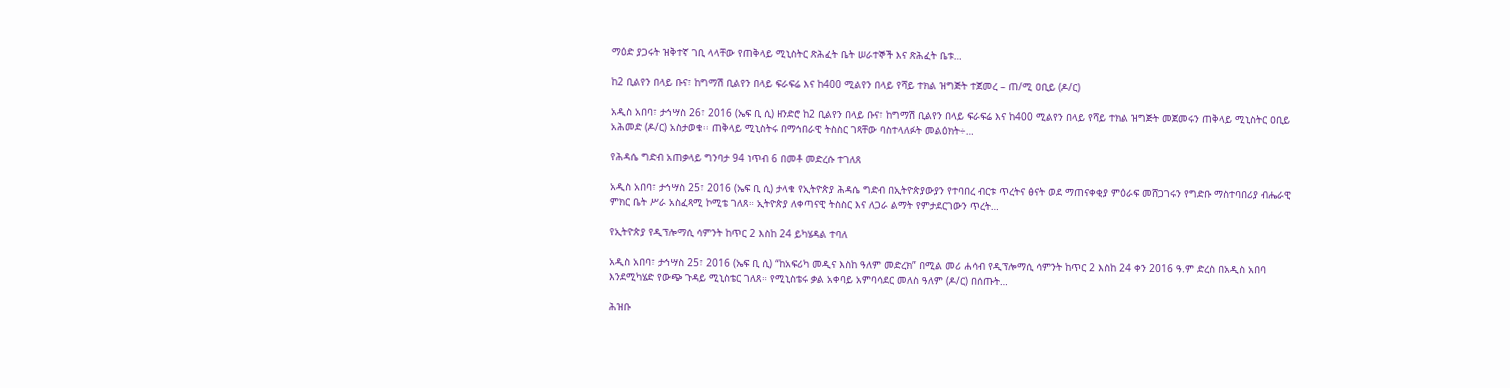ማዕድ ያጋሩት ዝቅተኛ ገቢ ላላቸው የጠቅላይ ሚኒስትር ጽሕፈት ቤት ሠራተኞች እና ጽሕፈት ቤቱ…

ከ2 ቢልየን በላይ ቡና፣ ከግማሽ ቢልየን በላይ ፍራፍሬ እና ከ400 ሚልየን በላይ የሻይ ተክል ዝግጅት ተጀመረ – ጠ/ሚ ዐቢይ (ዶ/ር)

አዲስ አበባ፣ ታኅሣስ 26፣ 2016 (ኤፍ ቢ ሲ) ዘንድሮ ከ2 ቢልየን በላይ ቡና፣ ከግማሽ ቢልየን በላይ ፍራፍሬ እና ከ400 ሚልየን በላይ የሻይ ተክል ዝግጅት መጀመሩን ጠቅላይ ሚኒስትር ዐቢይ አሕመድ (ዶ/ር) አስታወቁ፡፡ ጠቅላይ ሚኒስትሩ በማኅበራዊ ትስስር ገጻቸው ባስተላለፉት መልዕክት÷…

የሕዳሴ ግድብ አጠቃላይ ግንባታ 94 ነጥብ 6 በመቶ መድረሱ ተገለጸ

አዲስ አበባ፣ ታኅሣስ 25፣ 2016 (ኤፍ ቢ ሲ) ታላቁ የኢትዮጵያ ሕዳሴ ግድብ በኢትዮጵያውያን የተባበረ ብርቱ ጥረትና ፅናት ወደ ማጠናቀቂያ ምዕራፍ መሸጋገሩን የግድቡ ማስተባበሪያ ብሔራዊ ምክር ቤት ሥራ አስፈጻሚ ኮሚቴ ገለጸ። ኢትዮጵያ ለቀጣናዊ ትስስር እና ለጋራ ልማት የምታደርገውን ጥረት…

የኢትዮጵያ የዲፕሎማሲ ሳምንት ከጥር 2 እስከ 24 ይካሄዳል ተባለ

አዲስ አበባ፣ ታኅሣስ 25፣ 2016 (ኤፍ ቢ ሲ) “ከአፍሪካ መዲና እስከ ዓለም መድረክ” በሚል መሪ ሐሳብ የዲፕሎማሲ ሳምንት ከጥር 2 እስከ 24 ቀን 2016 ዓ.ም ድረስ በአዲስ አበባ እንደሚካሄድ የውጭ ጉዳይ ሚኒስቴር ገለጸ። የሚኒስቴሩ ቃል አቀባይ አምባሳደር መለስ ዓለም (ዶ/ር) በሰጡት…

ሕዝቡ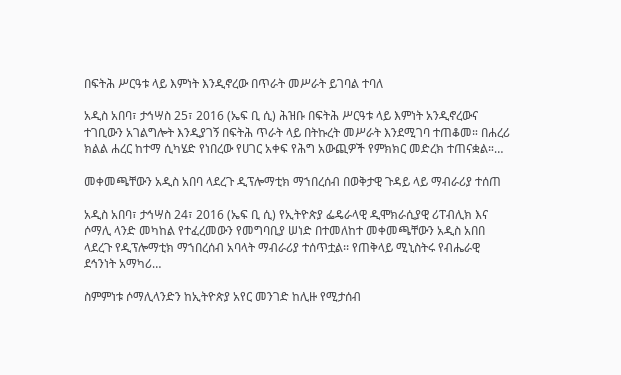በፍትሕ ሥርዓቱ ላይ እምነት እንዲኖረው በጥራት መሥራት ይገባል ተባለ

አዲስ አበባ፣ ታኅሣስ 25፣ 2016 (ኤፍ ቢ ሲ) ሕዝቡ በፍትሕ ሥርዓቱ ላይ እምነት አንዲኖረውና ተገቢውን አገልግሎት እንዲያገኝ በፍትሕ ጥራት ላይ በትኩረት መሥራት እንደሚገባ ተጠቆመ። በሐረሪ ክልል ሐረር ከተማ ሲካሄድ የነበረው የሀገር አቀፍ የሕግ አውጪዎች የምክክር መድረክ ተጠናቋል።…

መቀመጫቸውን አዲስ አበባ ላደረጉ ዲፕሎማቲክ ማኀበረሰብ በወቅታዊ ጉዳይ ላይ ማብራሪያ ተሰጠ

አዲስ አበባ፣ ታኅሣስ 24፣ 2016 (ኤፍ ቢ ሲ) የኢትዮጵያ ፌዴራላዊ ዲሞክራሲያዊ ሪፐብሊክ እና ሶማሊ ላንድ መካከል የተፈረመውን የመግባቢያ ሠነድ በተመለከተ መቀመጫቸውን አዲስ አበበ ላደረጉ የዲፕሎማቲክ ማኀበረሰብ አባላት ማብራሪያ ተሰጥቷል፡፡ የጠቅላይ ሚኒስትሩ የብሔራዊ ደኅንነት አማካሪ…

ስምምነቱ ሶማሊላንድን ከኢትዮጵያ አየር መንገድ ከሊዙ የሚታሰብ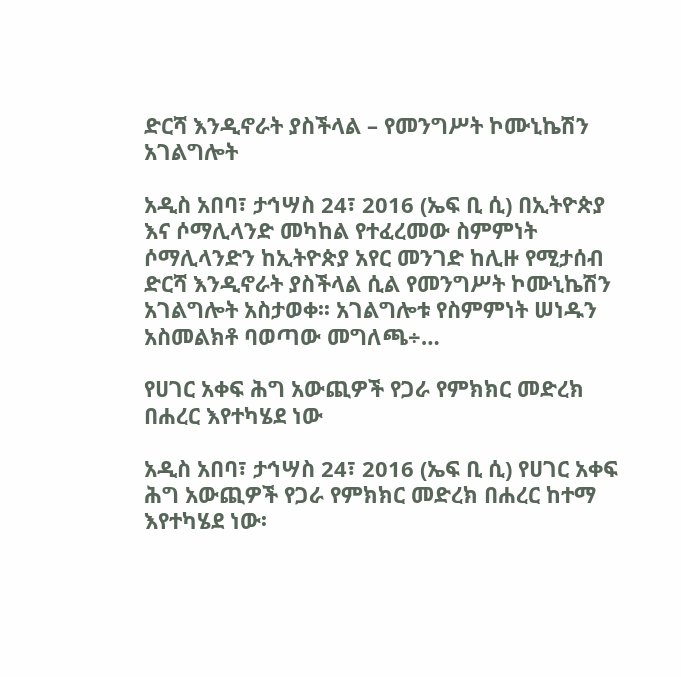ድርሻ እንዲኖራት ያስችላል – የመንግሥት ኮሙኒኬሽን አገልግሎት

አዲስ አበባ፣ ታኅሣስ 24፣ 2016 (ኤፍ ቢ ሲ) በኢትዮጵያ እና ሶማሊላንድ መካከል የተፈረመው ስምምነት ሶማሊላንድን ከኢትዮጵያ አየር መንገድ ከሊዙ የሚታሰብ ድርሻ እንዲኖራት ያስችላል ሲል የመንግሥት ኮሙኒኬሽን አገልግሎት አስታወቀ፡፡ አገልግሎቱ የስምምነት ሠነዱን አስመልክቶ ባወጣው መግለጫ÷…

የሀገር አቀፍ ሕግ አውጪዎች የጋራ የምክክር መድረክ በሐረር እየተካሄደ ነው

አዲስ አበባ፣ ታኅሣስ 24፣ 2016 (ኤፍ ቢ ሲ) የሀገር አቀፍ ሕግ አውጪዎች የጋራ የምክክር መድረክ በሐረር ከተማ እየተካሄደ ነው፡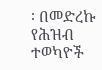፡ በመድረኩ የሕዝብ ተወካዮች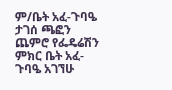ም/ቤት አፈ-ጉባዔ ታገሰ ጫፎን ጨምሮ የፌዴሬሽን ምክር ቤት አፈ-ጉባዔ አገኘሁ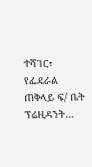ተሻገር፣ የፌዴራል ጠቅላይ ፍ/ ቤት ፕሬዚዳንት…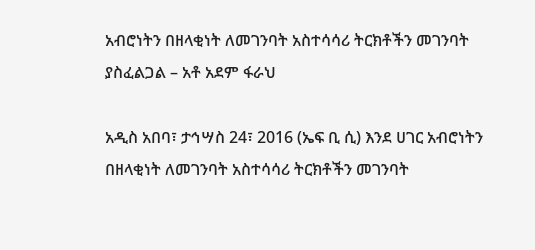አብሮነትን በዘላቂነት ለመገንባት አስተሳሳሪ ትርክቶችን መገንባት ያስፈልጋል – አቶ አደም ፋራህ

አዲስ አበባ፣ ታኅሣስ 24፣ 2016 (ኤፍ ቢ ሲ) እንደ ሀገር አብሮነትን በዘላቂነት ለመገንባት አስተሳሳሪ ትርክቶችን መገንባት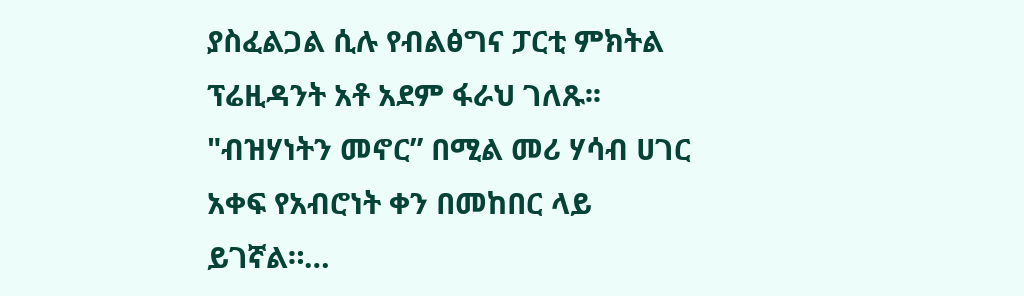ያስፈልጋል ሲሉ የብልፅግና ፓርቲ ምክትል ፕሬዚዳንት አቶ አደም ፋራህ ገለጹ፡፡ "ብዝሃነትን መኖር” በሚል መሪ ሃሳብ ሀገር አቀፍ የአብሮነት ቀን በመከበር ላይ ይገኛል።…